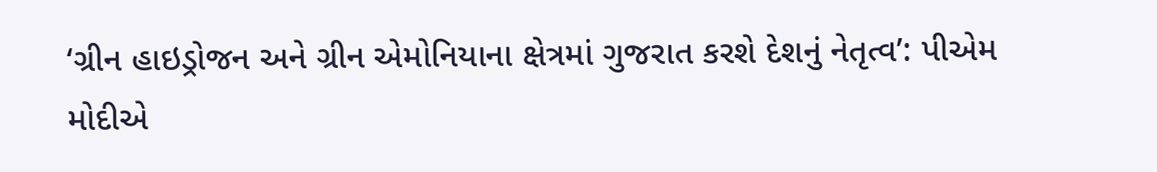‘ગ્રીન હાઇડ્રોજન અને ગ્રીન એમોનિયાના ક્ષેત્રમાં ગુજરાત કરશે દેશનું નેતૃત્વ’: પીએમ મોદીએ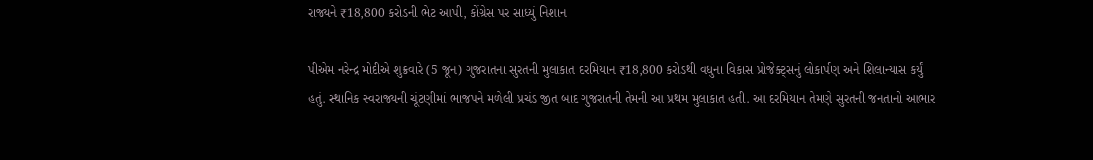રાજ્યને ₹18,800 કરોડની ભેટ આપી, કોંગ્રેસ પર સાધ્યું નિશાન

પીએમ નરેન્દ્ર મોદીએ શુક્રવારે (5 જૂન) ગુજરાતના સુરતની મુલાકાત દરમિયાન ₹18,800 કરોડથી વધુના વિકાસ પ્રોજેક્ટ્સનું લોકાર્પણ અને શિલાન્યાસ કર્યું હતું. સ્થાનિક સ્વરાજ્યની ચૂંટણીમાં ભાજપને મળેલી પ્રચંડ જીત બાદ ગુજરાતની તેમની આ પ્રથમ મુલાકાત હતી. આ દરમિયાન તેમણે સુરતની જનતાનો આભાર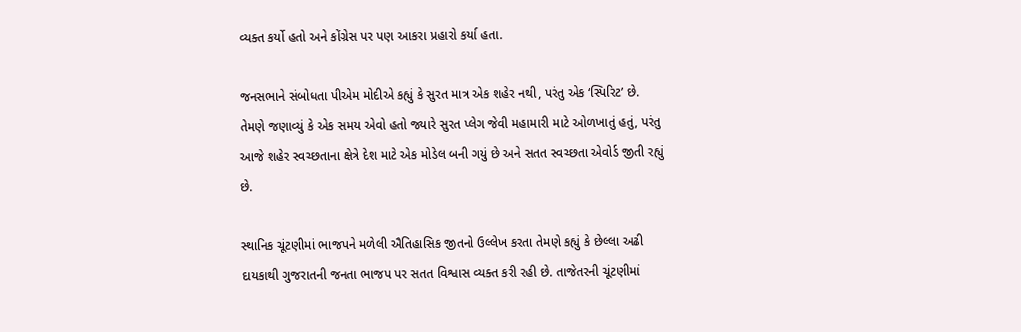વ્યક્ત કર્યો હતો અને કોંગ્રેસ પર પણ આકરા પ્રહારો કર્યા હતા.

જનસભાને સંબોધતા પીએમ મોદીએ કહ્યું કે સુરત માત્ર એક શહેર નથી, પરંતુ એક ‘સ્પિરિટ’ છે. તેમણે જણાવ્યું કે એક સમય એવો હતો જ્યારે સુરત પ્લેગ જેવી મહામારી માટે ઓળખાતું હતું, પરંતુ આજે શહેર સ્વચ્છતાના ક્ષેત્રે દેશ માટે એક મોડેલ બની ગયું છે અને સતત સ્વચ્છતા એવોર્ડ જીતી રહ્યું છે.

સ્થાનિક ચૂંટણીમાં ભાજપને મળેલી ઐતિહાસિક જીતનો ઉલ્લેખ કરતા તેમણે કહ્યું કે છેલ્લા અઢી દાયકાથી ગુજરાતની જનતા ભાજપ પર સતત વિશ્વાસ વ્યક્ત કરી રહી છે. તાજેતરની ચૂંટણીમાં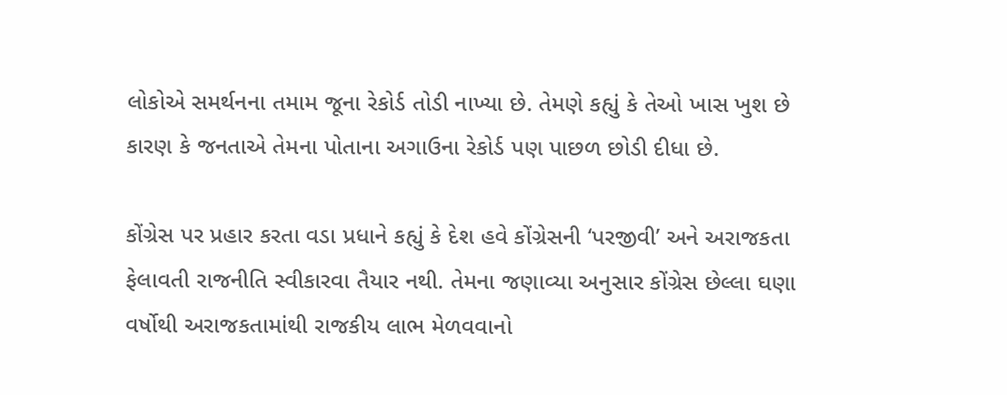લોકોએ સમર્થનના તમામ જૂના રેકોર્ડ તોડી નાખ્યા છે. તેમણે કહ્યું કે તેઓ ખાસ ખુશ છે કારણ કે જનતાએ તેમના પોતાના અગાઉના રેકોર્ડ પણ પાછળ છોડી દીધા છે.

કોંગ્રેસ પર પ્રહાર કરતા વડા પ્રધાને કહ્યું કે દેશ હવે કોંગ્રેસની ‘પરજીવી’ અને અરાજકતા ફેલાવતી રાજનીતિ સ્વીકારવા તૈયાર નથી. તેમના જણાવ્યા અનુસાર કોંગ્રેસ છેલ્લા ઘણા વર્ષોથી અરાજકતામાંથી રાજકીય લાભ મેળવવાનો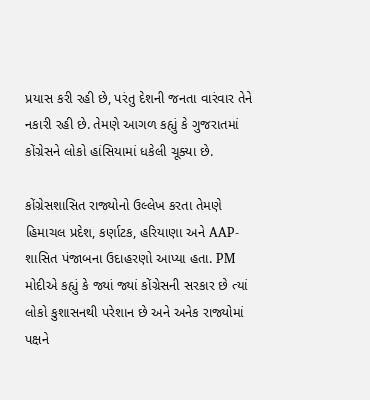પ્રયાસ કરી રહી છે, પરંતુ દેશની જનતા વારંવાર તેને નકારી રહી છે. તેમણે આગળ કહ્યું કે ગુજરાતમાં કોંગ્રેસને લોકો હાંસિયામાં ધકેલી ચૂક્યા છે.

કોંગ્રેસશાસિત રાજ્યોનો ઉલ્લેખ કરતા તેમણે હિમાચલ પ્રદેશ, કર્ણાટક, હરિયાણા અને AAP-શાસિત પંજાબના ઉદાહરણો આપ્યા હતા. PM મોદીએ કહ્યું કે જ્યાં જ્યાં કોંગ્રેસની સરકાર છે ત્યાં લોકો કુશાસનથી પરેશાન છે અને અનેક રાજ્યોમાં પક્ષને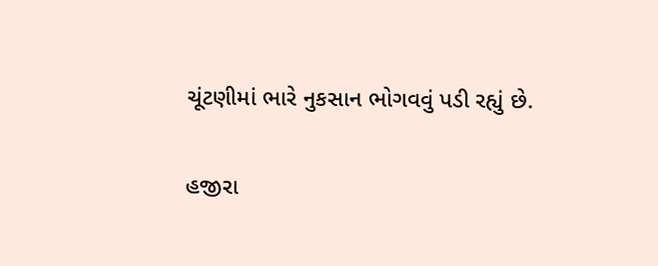ચૂંટણીમાં ભારે નુકસાન ભોગવવું પડી રહ્યું છે.

હજીરા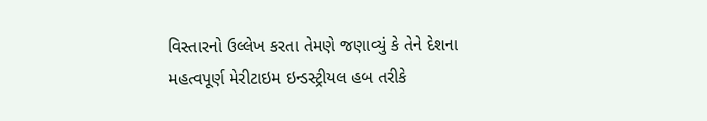વિસ્તારનો ઉલ્લેખ કરતા તેમણે જણાવ્યું કે તેને દેશના મહત્વપૂર્ણ મેરીટાઇમ ઇન્ડસ્ટ્રીયલ હબ તરીકે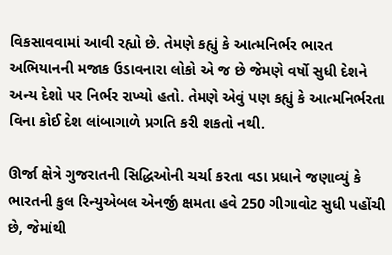વિકસાવવામાં આવી રહ્યો છે. તેમણે કહ્યું કે આત્મનિર્ભર ભારત અભિયાનની મજાક ઉડાવનારા લોકો એ જ છે જેમણે વર્ષો સુધી દેશને અન્ય દેશો પર નિર્ભર રાખ્યો હતો. તેમણે એવું પણ કહ્યું કે આત્મનિર્ભરતા વિના કોઈ દેશ લાંબાગાળે પ્રગતિ કરી શકતો નથી.

ઊર્જા ક્ષેત્રે ગુજરાતની સિદ્ધિઓની ચર્ચા કરતા વડા પ્રધાને જણાવ્યું કે ભારતની કુલ રિન્યુએબલ એનર્જી ક્ષમતા હવે 250 ગીગાવોટ સુધી પહોંચી છે, જેમાંથી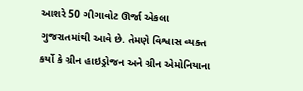આશરે 50 ગીગાવોટ ઊર્જા એકલા ગુજરાતમાંથી આવે છે. તેમણે વિશ્વાસ વ્યક્ત કર્યો કે ગ્રીન હાઇડ્રોજન અને ગ્રીન એમોનિયાના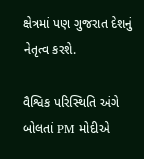ક્ષેત્રમાં પણ ગુજરાત દેશનું નેતૃત્વ કરશે.

વૈશ્વિક પરિસ્થિતિ અંગે બોલતાં PM મોદીએ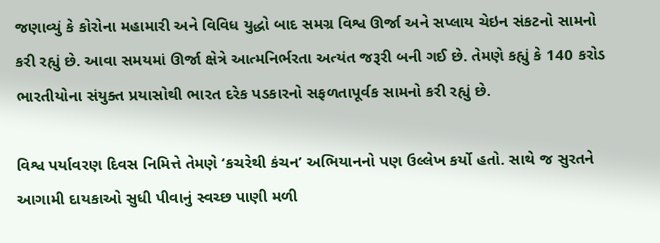જણાવ્યું કે કોરોના મહામારી અને વિવિધ યુદ્ધો બાદ સમગ્ર વિશ્વ ઊર્જા અને સપ્લાય ચેઇન સંકટનો સામનો કરી રહ્યું છે. આવા સમયમાં ઊર્જા ક્ષેત્રે આત્મનિર્ભરતા અત્યંત જરૂરી બની ગઈ છે. તેમણે કહ્યું કે 140 કરોડ ભારતીયોના સંયુક્ત પ્રયાસોથી ભારત દરેક પડકારનો સફળતાપૂર્વક સામનો કરી રહ્યું છે.

વિશ્વ પર્યાવરણ દિવસ નિમિત્તે તેમણે ‘કચરેથી કંચન’ અભિયાનનો પણ ઉલ્લેખ કર્યો હતો. સાથે જ સુરતને આગામી દાયકાઓ સુધી પીવાનું સ્વચ્છ પાણી મળી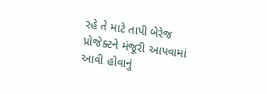રહે તે માટે તાપી બેરેજ પ્રોજેક્ટને મંજૂરી આપવામાં આવી હોવાનું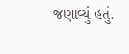જણાવ્યું હતું.